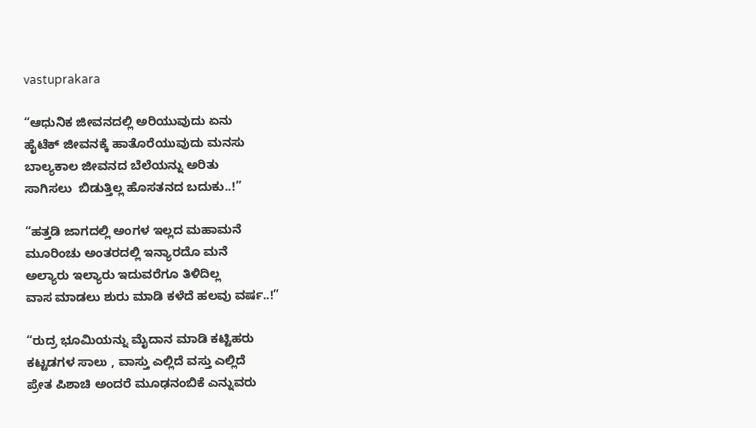vastuprakara

“ಆಧುನಿಕ ಜೀವನದಲ್ಲಿ ಅರಿಯುವುದು ಏನು
ಹೈಟೆಕ್ ಜೀವನಕ್ಕೆ ಹಾತೊರೆಯುವುದು ಮನಸು
ಬಾಲ್ಯಕಾಲ ಜೀವನದ ಬೆಲೆಯನ್ನು ಅರಿತು
ಸಾಗಿಸಲು  ಬಿಡುತ್ತಿಲ್ಲ ಹೊಸತನದ ಬದುಕು..!”

“ಹತ್ತಡಿ ಜಾಗದಲ್ಲಿ ಅಂಗಳ ಇಲ್ಲದ ಮಹಾಮನೆ
ಮೂರಿಂಚು ಅಂತರದಲ್ಲಿ ಇನ್ಯಾರದೊ ಮನೆ
ಅಲ್ಯಾರು ಇಲ್ಯಾರು ಇದುವರೆಗೂ ತಿಳಿದಿಲ್ಲ
ವಾಸ ಮಾಡಲು ಶುರು ಮಾಡಿ ಕಳೆದೆ ಹಲವು ವರ್ಷ..!”

“ರುದ್ರ ಭೂಮಿಯನ್ನು ಮೈದಾನ ಮಾಡಿ ಕಟ್ಟಿಹರು
ಕಟ್ಟಡಗಳ ಸಾಲು , ವಾಸ್ತು ಎಲ್ಲಿದೆ ವಸ್ತು ಎಲ್ಲಿದೆ
ಪ್ರೇತ ಪಿಶಾಚಿ ಅಂದರೆ ಮೂಢನಂಬಿಕೆ ಎನ್ನುವರು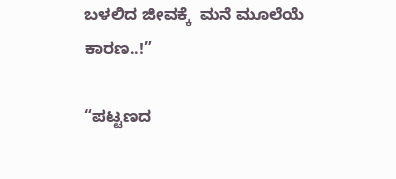ಬಳಲಿದ ಜೀವಕ್ಕೆ  ಮನೆ ಮೂಲೆಯೆ ಕಾರಣ..!”

“ಪಟ್ಟಣದ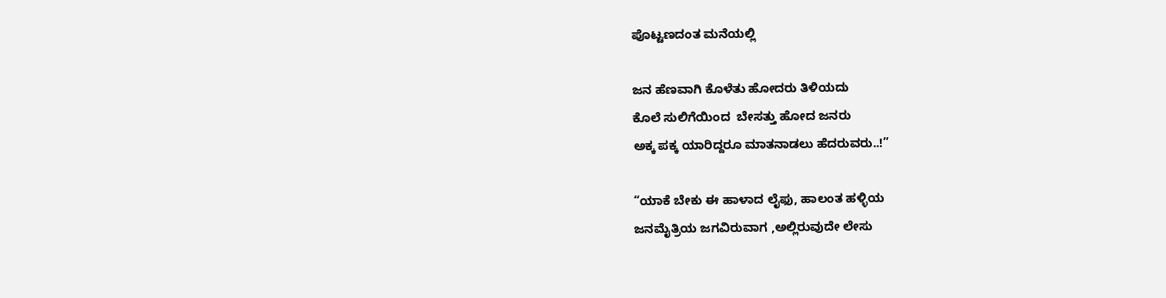ಪೊಟ್ಟಣದಂತ ಮನೆಯಲ್ಲಿ

ಜನ ಹೆಣವಾಗಿ ಕೊಳೆತು ಹೋದರು ತಿಳಿಯದು
ಕೊಲೆ ಸುಲಿಗೆಯಿಂದ  ಬೇಸತ್ತು ಹೋದ ಜನರು
ಅಕ್ಕ ಪಕ್ಕ ಯಾರಿದ್ದರೂ ಮಾತನಾಡಲು ಹೆದರುವರು..!”

“ಯಾಕೆ ಬೇಕು ಈ ಹಾಳಾದ ಲೈಫು, ಹಾಲಂತ ಹಳ್ಳಿಯ
ಜನಮೈತ್ರಿಯ ಜಗವಿರುವಾಗ ,ಅಲ್ಲಿರುವುದೇ ಲೇಸು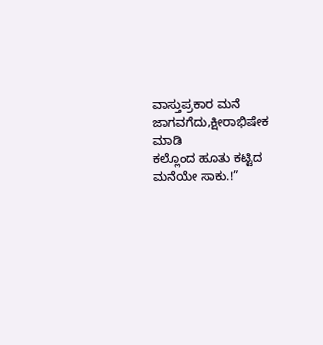ವಾಸ್ತುಪ್ರಕಾರ ಮನೆ ಜಾಗವಗೆದು,ಕ್ಷೀರಾಭಿಷೇಕ ಮಾಡಿ
ಕಲ್ಲೊಂದ ಹೂತು ಕಟ್ಟಿದ ಮನೆಯೇ ಸಾಕು.!”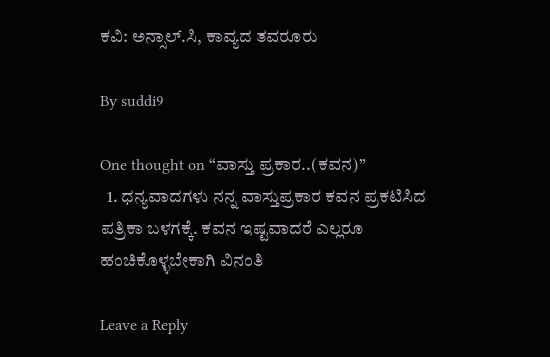ಕವಿ: ಅನ್ಸಾಲ್.ಸಿ, ಕಾವ್ಯದ ತವರೂರು

By suddi9

One thought on “ವಾಸ್ತು ಪ್ರಕಾರ..(ಕವನ)”
  1. ಧನ್ಯವಾದಗಳು ನನ್ನ ವಾಸ್ತುಪ್ರಕಾರ ಕವನ ಪ್ರಕಟಿಸಿದ ಪತ್ರಿಕಾ ಬಳಗಕ್ಕೆ. ಕವನ ಇಷ್ಟವಾದರೆ ಎಲ್ಲರೂ ಹಂಚಿಕೊಳ್ಳಬೇಕಾಗಿ ವಿನಂತಿ

Leave a Reply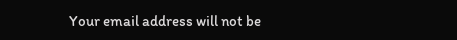Your email address will not be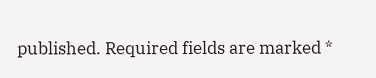published. Required fields are marked *